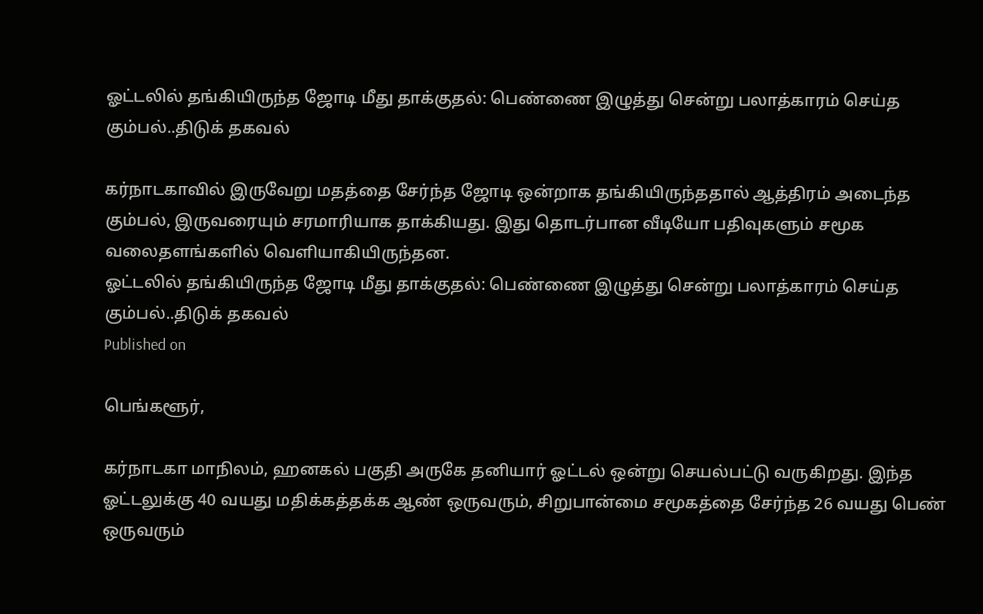ஓட்டலில் தங்கியிருந்த ஜோடி மீது தாக்குதல்: பெண்ணை இழுத்து சென்று பலாத்காரம் செய்த கும்பல்..திடுக் தகவல்

கர்நாடகாவில் இருவேறு மதத்தை சேர்ந்த ஜோடி ஒன்றாக தங்கியிருந்ததால் ஆத்திரம் அடைந்த கும்பல், இருவரையும் சரமாரியாக தாக்கியது. இது தொடர்பான வீடியோ பதிவுகளும் சமூக வலைதளங்களில் வெளியாகியிருந்தன.
ஓட்டலில் தங்கியிருந்த ஜோடி மீது தாக்குதல்: பெண்ணை இழுத்து சென்று பலாத்காரம் செய்த கும்பல்..திடுக் தகவல்
Published on

பெங்களூர்,

கர்நாடகா மாநிலம், ஹனகல் பகுதி அருகே தனியார் ஓட்டல் ஒன்று செயல்பட்டு வருகிறது. இந்த ஓட்டலுக்கு 40 வயது மதிக்கத்தக்க ஆண் ஒருவரும், சிறுபான்மை சமூகத்தை சேர்ந்த 26 வயது பெண் ஒருவரும்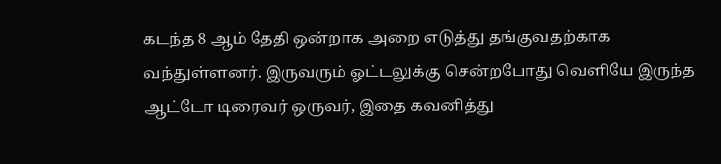கடந்த 8 ஆம் தேதி ஒன்றாக அறை எடுத்து தங்குவதற்காக வந்துள்ளனர். இருவரும் ஓட்டலுக்கு சென்றபோது வெளியே இருந்த ஆட்டோ டிரைவர் ஒருவர், இதை கவனித்து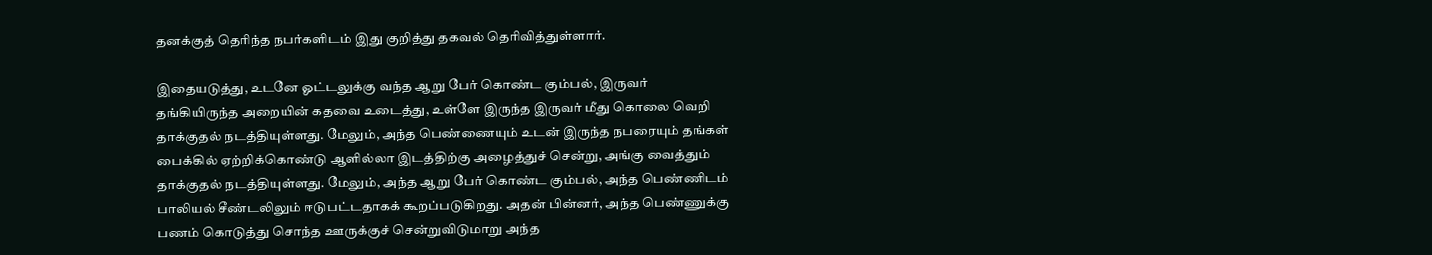தனக்குத் தெரிந்த நபர்களிடம் இது குறித்து தகவல் தெரிவித்துள்ளார்.

இதையடுத்து, உடனே ஓட்டலுக்கு வந்த ஆறு பேர் கொண்ட கும்பல், இருவர் தங்கியிருந்த அறையின் கதவை உடைத்து, உள்ளே இருந்த இருவர் மீது கொலை வெறி தாக்குதல் நடத்தியுள்ளது. மேலும், அந்த பெண்ணையும் உடன் இருந்த நபரையும் தங்கள் பைக்கில் ஏற்றிக்கொண்டு ஆளில்லா இடத்திற்கு அழைத்துச் சென்று, அங்கு வைத்தும் தாக்குதல் நடத்தியுள்ளது. மேலும், அந்த ஆறு பேர் கொண்ட கும்பல், அந்த பெண்ணிடம் பாலியல் சீண்டலிலும் ஈடுபட்டதாகக் கூறப்படுகிறது. அதன் பின்னர், அந்த பெண்ணுக்கு பணம் கொடுத்து சொந்த ஊருக்குச் சென்றுவிடுமாறு அந்த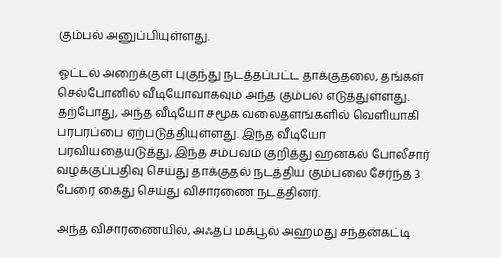கும்பல் அனுப்பியுள்ளது.

ஓட்டல் அறைக்குள் புகுந்து நடத்தப்பட்ட தாக்குதலை, தங்கள் செல்போனில் வீடியோவாகவும் அந்த கும்பல் எடுத்துள்ளது. தற்போது, அந்த வீடியோ சமூக வலைதளங்களில் வெளியாகி பரபரப்பை ஏற்படுத்தியுள்ளது. இந்த வீடியோ பரவியதையடுத்து, இந்த சம்பவம் குறித்து ஹனகல் போலீசார் வழக்குப்பதிவு செய்து தாக்குதல் நடத்திய கும்பலை சேர்ந்த 3 பேரை கைது செய்து விசாரணை நடத்தினர்.

அந்த விசாரணையில், அஃதப் மக்பூல் அஹமது சந்தன்கட்டி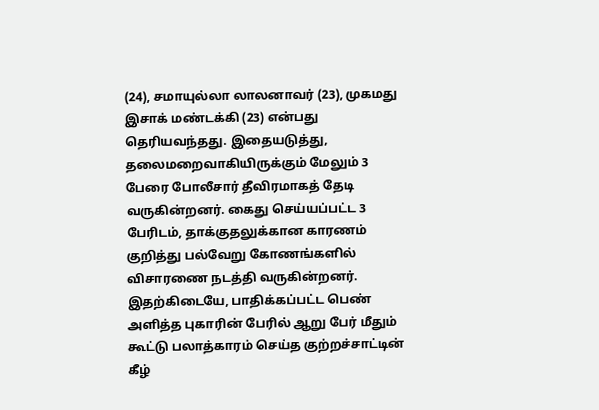(24), சமாயுல்லா லாலனாவர் (23), முகமது இசாக் மண்டக்கி (23) என்பது தெரியவந்தது. இதையடுத்து, தலைமறைவாகியிருக்கும் மேலும் 3 பேரை போலீசார் தீவிரமாகத் தேடி வருகின்றனர். கைது செய்யப்பட்ட 3 பேரிடம், தாக்குதலுக்கான காரணம் குறித்து பல்வேறு கோணங்களில் விசாரணை நடத்தி வருகின்றனர். இதற்கிடையே, பாதிக்கப்பட்ட பெண் அளித்த புகாரின் பேரில் ஆறு பேர் மீதும் கூட்டு பலாத்காரம் செய்த குற்றச்சாட்டின் கீழ்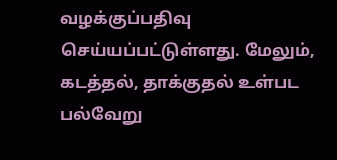வழக்குப்பதிவு செய்யப்பட்டுள்ளது. மேலும், கடத்தல், தாக்குதல் உள்பட பல்வேறு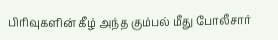பிரிவுகளின் கீழ் அந்த கும்பல் மீது போலீசார்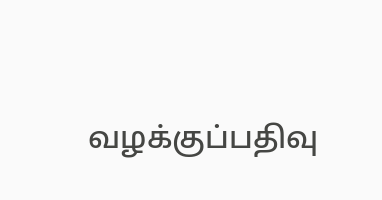வழக்குப்பதிவு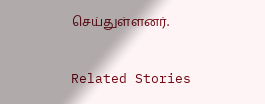செய்துள்ளனர்.

Related Stories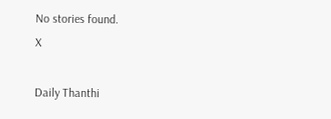No stories found.
X

Daily Thanthi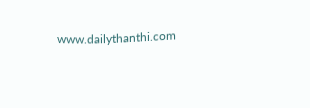www.dailythanthi.com